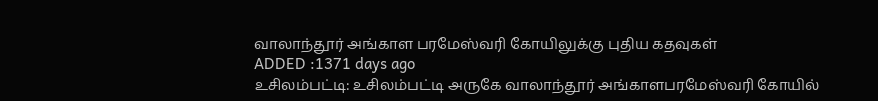வாலாந்தூர் அங்காள பரமேஸ்வரி கோயிலுக்கு புதிய கதவுகள்
ADDED :1371 days ago
உசிலம்பட்டி: உசிலம்பட்டி அருகே வாலாந்தூர் அங்காளபரமேஸ்வரி கோயில்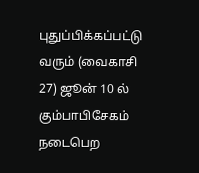புதுப்பிக்கப்பட்டு வரும் (வைகாசி 27) ஜூன் 10 ல் கும்பாபிசேகம் நடைபெற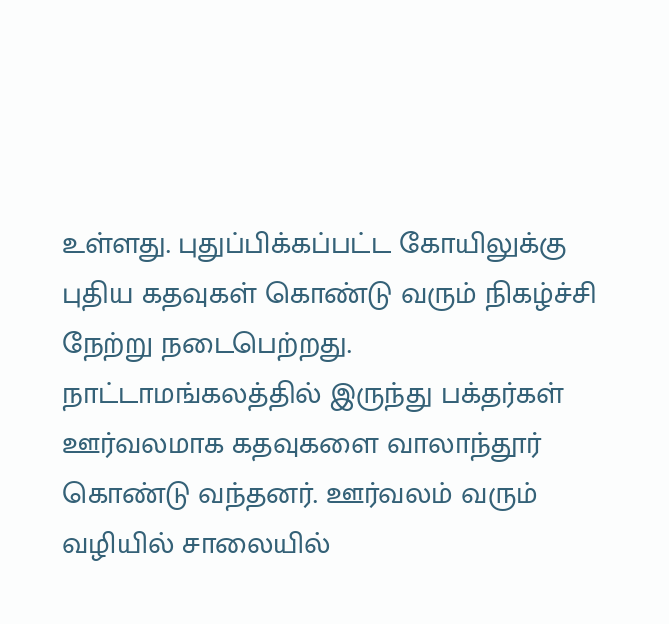உள்ளது. புதுப்பிக்கப்பட்ட கோயிலுக்கு புதிய கதவுகள் கொண்டு வரும் நிகழ்ச்சி நேற்று நடைபெற்றது. நாட்டாமங்கலத்தில் இருந்து பக்தர்கள் ஊர்வலமாக கதவுகளை வாலாந்தூர் கொண்டு வந்தனர். ஊர்வலம் வரும் வழியில் சாலையில்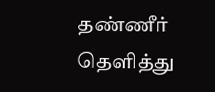தண்ணீர் தெளித்து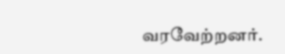வரவேற்றனர்.